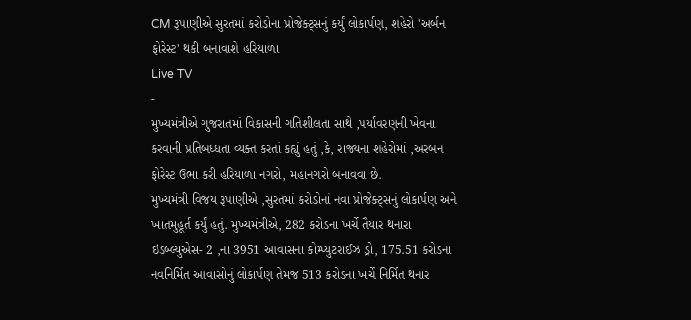CM રૂપાણીએ સુરતમાં કરોડોના પ્રોજેક્ટ્સનું કર્યું લોકાર્પણ, શહેરો 'અર્બન ફોરેસ્ટ' થકી બનાવાશે હરિયાળા
Live TV
-
મુખ્યમંત્રીએ ગુજરાતમાં વિકાસની ગતિશીલતા સાથે ,પર્યાવરણની ખેવના કરવાની પ્રતિબધ્ધતા વ્યક્ત કરતાં કહ્યું હતું ,કે, રાજ્યના શહેરોમાં ,અરબન ફોરેસ્ટ ઉભા કરી હરિયાળા નગરો, મહાનગરો બનાવવા છે.
મુખ્યમંત્રી વિજય રૂપાણીએ ,સુરતમાં કરોડોનાં નવા પ્રોજેક્ટ્સનું લોકાર્પણ અને ખાતમુહૂર્ત કર્યું હતું. મુખ્યમંત્રીએ, 282 કરોડના ખર્ચે તૈયાર થનારા ઇડબ્લ્યુએસ- 2 ,ના 3951 આવાસના કોમ્પ્યુટરાઈઝ ડ્રો, 175.51 કરોડના નવનિર્મિત આવાસોનું લોકાર્પણ તેમજ 513 કરોડના ખર્ચે નિર્મિત થનાર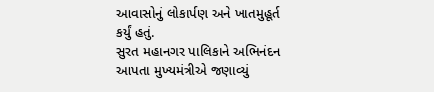આવાસોનું લોકાર્પણ અને ખાતમુહૂર્ત કર્યું હતું.
સુરત મહાનગર પાલિકાને અભિનંદન આપતા મુખ્યમંત્રીએ જણાવ્યું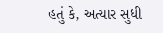હતું કે, અત્યાર સુધી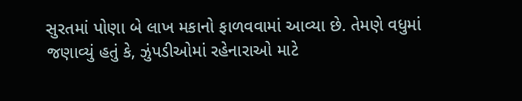સુરતમાં પોણા બે લાખ મકાનો ફાળવવામાં આવ્યા છે. તેમણે વધુમાં જણાવ્યું હતું કે, ઝુંપડીઓમાં રહેનારાઓ માટે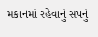મકાનમાં રહેવાનું સપનું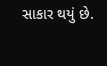સાકાર થયું છે.